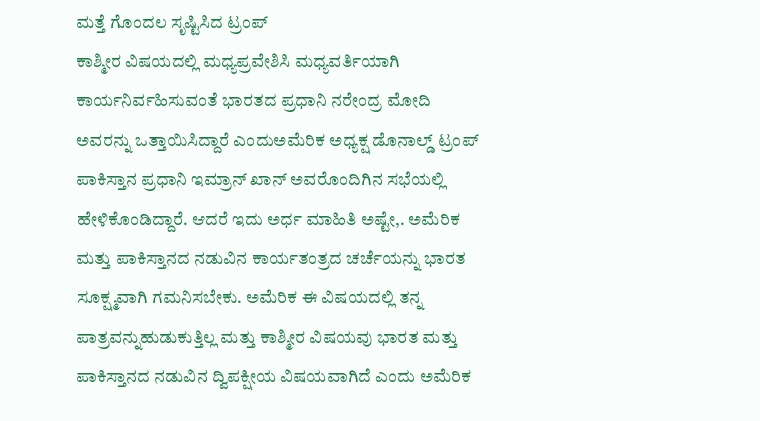ಮತ್ತೆ ಗೊಂದಲ ಸೃಷ್ಟಿಸಿದ ಟ್ರಂಪ್
ಕಾಶ್ಮೀರ ವಿಷಯದಲ್ಲಿ ಮಧ್ಯಪ್ರವೇಶಿಸಿ ಮಧ್ಯವರ್ತಿಯಾಗಿ ಕಾರ್ಯನಿರ್ವಹಿಸುವಂತೆ ಭಾರತದ ಪ್ರಧಾನಿ ನರೇಂದ್ರ ಮೋದಿ ಅವರನ್ನು ಒತ್ತಾಯಿಸಿದ್ದಾರೆ ಎಂದುಅಮೆರಿಕ ಅಧ್ಯಕ್ಷ ಡೊನಾಲ್ಡ್ ಟ್ರಂಪ್ ಪಾಕಿಸ್ತಾನ ಪ್ರಧಾನಿ ಇಮ್ರಾನ್ ಖಾನ್ ಅವರೊಂದಿಗಿನ ಸಭೆಯಲ್ಲಿ ಹೇಳಿಕೊಂಡಿದ್ದಾರೆ. ಆದರೆ ಇದು ಅರ್ಧ ಮಾಹಿತಿ ಅಷ್ಟೇ,. ಅಮೆರಿಕ ಮತ್ತು ಪಾಕಿಸ್ತಾನದ ನಡುವಿನ ಕಾರ್ಯತಂತ್ರದ ಚರ್ಚೆಯನ್ನು ಭಾರತ ಸೂಕ್ಷ್ಮವಾಗಿ ಗಮನಿಸಬೇಕು. ಅಮೆರಿಕ ಈ ವಿಷಯದಲ್ಲಿ ತನ್ನ ಪಾತ್ರವನ್ನುಹುಡುಕುತ್ತಿಲ್ಲ ಮತ್ತು ಕಾಶ್ಮೀರ ವಿಷಯವು ಭಾರತ ಮತ್ತು ಪಾಕಿಸ್ತಾನದ ನಡುವಿನ ದ್ವಿಪಕ್ಷೀಯ ವಿಷಯವಾಗಿದೆ ಎಂದು ಅಮೆರಿಕ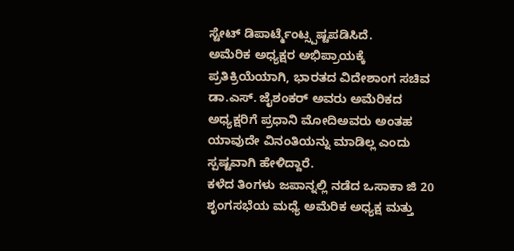ಸ್ಟೇಟ್ ಡಿಪಾರ್ಟ್ಮೆಂಟ್ಸ್ಪಷ್ಟಪಡಿಸಿದೆ.
ಅಮೆರಿಕ ಅಧ್ಯಕ್ಷರ ಅಭಿಪ್ರಾಯಕ್ಕೆ ಪ್ರತಿಕ್ರಿಯೆಯಾಗಿ, ಭಾರತದ ವಿದೇಶಾಂಗ ಸಚಿವ ಡಾ.ಎಸ್. ಜೈಶಂಕರ್ ಅವರು ಅಮೆರಿಕದ ಅಧ್ಯಕ್ಷರಿಗೆ ಪ್ರಧಾನಿ ಮೋದಿಅವರು ಅಂತಹ ಯಾವುದೇ ವಿನಂತಿಯನ್ನು ಮಾಡಿಲ್ಲ ಎಂದು ಸ್ಪಷ್ಟವಾಗಿ ಹೇಳಿದ್ದಾರೆ.
ಕಳೆದ ತಿಂಗಳು ಜಪಾನ್ನಲ್ಲಿ ನಡೆದ ಒಸಾಕಾ ಜಿ 20 ಶೃಂಗಸಭೆಯ ಮಧ್ಯೆ ಅಮೆರಿಕ ಅಧ್ಯಕ್ಷ ಮತ್ತು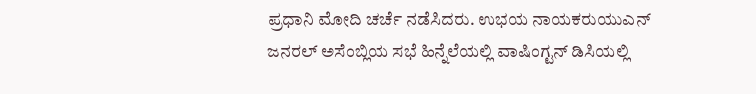ಪ್ರಧಾನಿ ಮೋದಿ ಚರ್ಚೆ ನಡೆಸಿದರು. ಉಭಯ ನಾಯಕರುಯುಎನ್ ಜನರಲ್ ಅಸೆಂಬ್ಲಿಯ ಸಭೆ ಹಿನ್ನೆಲೆಯಲ್ಲಿ ವಾಷಿಂಗ್ಟನ್ ಡಿಸಿಯಲ್ಲಿ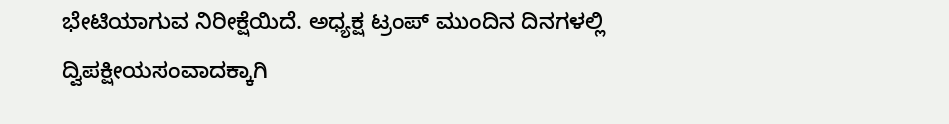ಭೇಟಿಯಾಗುವ ನಿರೀಕ್ಷೆಯಿದೆ. ಅಧ್ಯಕ್ಷ ಟ್ರಂಪ್ ಮುಂದಿನ ದಿನಗಳಲ್ಲಿ ದ್ವಿಪಕ್ಷೀಯಸಂವಾದಕ್ಕಾಗಿ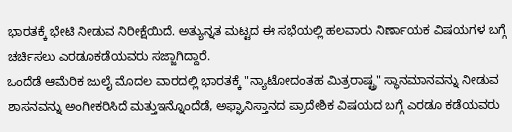ಭಾರತಕ್ಕೆ ಭೇಟಿ ನೀಡುವ ನಿರೀಕ್ಷೆಯಿದೆ. ಅತ್ಯುನ್ನತ ಮಟ್ಟದ ಈ ಸಭೆಯಲ್ಲಿ ಹಲವಾರು ನಿರ್ಣಾಯಕ ವಿಷಯಗಳ ಬಗ್ಗೆ ಚರ್ಚಿಸಲು ಎರಡೂಕಡೆಯವರು ಸಜ್ಜಾಗಿದ್ದಾರೆ.
ಒಂದೆಡೆ ಆಮೆರಿಕ ಜುಲೈ ಮೊದಲ ವಾರದಲ್ಲಿ ಭಾರತಕ್ಕೆ "ನ್ಯಾಟೋದಂತಹ ಮಿತ್ರರಾಷ್ಟ್ರ" ಸ್ಥಾನಮಾನವನ್ನು ನೀಡುವ ಶಾಸನವನ್ನು ಅಂಗೀಕರಿಸಿದೆ ಮತ್ತುಇನ್ನೊಂದೆಡೆ, ಅಫ್ಘಾನಿಸ್ತಾನದ ಪ್ರಾದೇಶಿಕ ವಿಷಯದ ಬಗ್ಗೆ ಎರಡೂ ಕಡೆಯವರು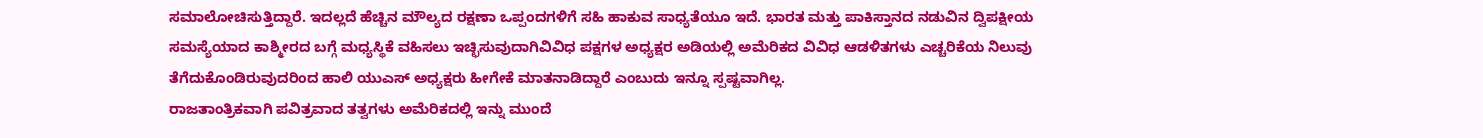ಸಮಾಲೋಚಿಸುತ್ತಿದ್ದಾರೆ. ಇದಲ್ಲದೆ ಹೆಚ್ಚಿನ ಮೌಲ್ಯದ ರಕ್ಷಣಾ ಒಪ್ಪಂದಗಳಿಗೆ ಸಹಿ ಹಾಕುವ ಸಾಧ್ಯತೆಯೂ ಇದೆ. ಭಾರತ ಮತ್ತು ಪಾಕಿಸ್ತಾನದ ನಡುವಿನ ದ್ವಿಪಕ್ಷೀಯ ಸಮಸ್ಯೆಯಾದ ಕಾಶ್ಮೀರದ ಬಗ್ಗೆ ಮಧ್ಯಸ್ಥಿಕೆ ವಹಿಸಲು ಇಚ್ಛಿಸುವುದಾಗಿವಿವಿಧ ಪಕ್ಷಗಳ ಅಧ್ಯಕ್ಷರ ಅಡಿಯಲ್ಲಿ ಅಮೆರಿಕದ ವಿವಿಧ ಆಡಳಿತಗಳು ಎಚ್ಚರಿಕೆಯ ನಿಲುವು ತೆಗೆದುಕೊಂಡಿರುವುದರಿಂದ ಹಾಲಿ ಯುಎಸ್ ಅಧ್ಯಕ್ಷರು ಹೀಗೇಕೆ ಮಾತನಾಡಿದ್ದಾರೆ ಎಂಬುದು ಇನ್ನೂ ಸ್ಪಷ್ಟವಾಗಿಲ್ಲ.
ರಾಜತಾಂತ್ರಿಕವಾಗಿ ಪವಿತ್ರವಾದ ತತ್ವಗಳು ಅಮೆರಿಕದಲ್ಲಿ ಇನ್ನು ಮುಂದೆ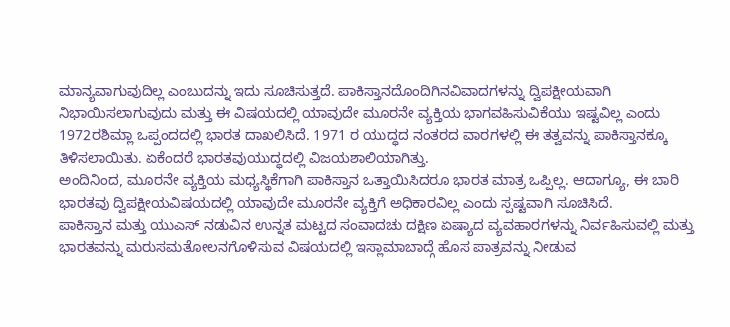ಮಾನ್ಯವಾಗುವುದಿಲ್ಲ ಎಂಬುದನ್ನು ಇದು ಸೂಚಿಸುತ್ತದೆ. ಪಾಕಿಸ್ತಾನದೊಂದಿಗಿನವಿವಾದಗಳನ್ನು ದ್ವಿಪಕ್ಷೀಯವಾಗಿ ನಿಭಾಯಿಸಲಾಗುವುದು ಮತ್ತು ಈ ವಿಷಯದಲ್ಲಿ ಯಾವುದೇ ಮೂರನೇ ವ್ಯಕ್ತಿಯ ಭಾಗವಹಿಸುವಿಕೆಯು ಇಷ್ಟವಿಲ್ಲ ಎಂದು 1972ರಶಿಮ್ಲಾ ಒಪ್ಪಂದದಲ್ಲಿ ಭಾರತ ದಾಖಲಿಸಿದೆ. 1971 ರ ಯುದ್ಧದ ನಂತರದ ವಾರಗಳಲ್ಲಿ ಈ ತತ್ವವನ್ನು ಪಾಕಿಸ್ತಾನಕ್ಕೂ ತಿಳಿಸಲಾಯಿತು. ಏಕೆಂದರೆ ಭಾರತವುಯುದ್ಧದಲ್ಲಿ ವಿಜಯಶಾಲಿಯಾಗಿತ್ತು.
ಅಂದಿನಿಂದ, ಮೂರನೇ ವ್ಯಕ್ತಿಯ ಮಧ್ಯಸ್ಥಿಕೆಗಾಗಿ ಪಾಕಿಸ್ತಾನ ಒತ್ತಾಯಿಸಿದರೂ ಭಾರತ ಮಾತ್ರ ಒಪ್ಪಿಲ್ಲ. ಆದಾಗ್ಯೂ, ಈ ಬಾರಿ ಭಾರತವು ದ್ವಿಪಕ್ಷೀಯವಿಷಯದಲ್ಲಿ ಯಾವುದೇ ಮೂರನೇ ವ್ಯಕ್ತಿಗೆ ಅಧಿಕಾರವಿಲ್ಲ ಎಂದು ಸ್ಪಷ್ಟವಾಗಿ ಸೂಚಿಸಿದೆ.
ಪಾಕಿಸ್ತಾನ ಮತ್ತು ಯುಎಸ್ ನಡುವಿನ ಉನ್ನತ ಮಟ್ಟದ ಸಂವಾದಚು ದಕ್ಷಿಣ ಏಷ್ಯಾದ ವ್ಯವಹಾರಗಳನ್ನು ನಿರ್ವಹಿಸುವಲ್ಲಿ ಮತ್ತು ಭಾರತವನ್ನು ಮರುಸಮತೋಲನಗೊಳಿಸುವ ವಿಷಯದಲ್ಲಿ ಇಸ್ಲಾಮಾಬಾದ್ಗೆ ಹೊಸ ಪಾತ್ರವನ್ನು ನೀಡುವ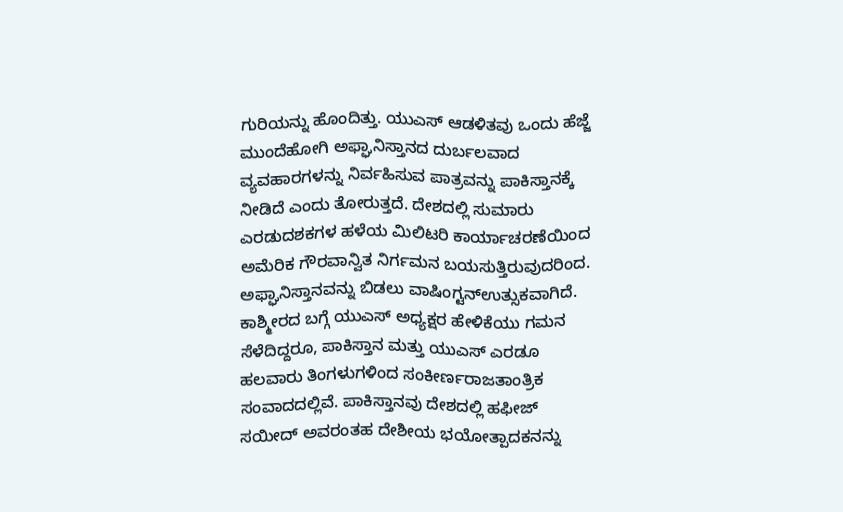ಗುರಿಯನ್ನು ಹೊಂದಿತ್ತು. ಯುಎಸ್ ಆಡಳಿತವು ಒಂದು ಹೆಜ್ಜೆ ಮುಂದೆಹೋಗಿ ಅಫ್ಘಾನಿಸ್ತಾನದ ದುರ್ಬಲವಾದ ವ್ಯವಹಾರಗಳನ್ನು ನಿರ್ವಹಿಸುವ ಪಾತ್ರವನ್ನು ಪಾಕಿಸ್ತಾನಕ್ಕೆ ನೀಡಿದೆ ಎಂದು ತೋರುತ್ತದೆ. ದೇಶದಲ್ಲಿ ಸುಮಾರು ಎರಡುದಶಕಗಳ ಹಳೆಯ ಮಿಲಿಟರಿ ಕಾರ್ಯಾಚರಣೆಯಿಂದ ಅಮೆರಿಕ ಗೌರವಾನ್ವಿತ ನಿರ್ಗಮನ ಬಯಸುತ್ತಿರುವುದರಿಂದ. ಅಫ್ಘಾನಿಸ್ತಾನವನ್ನು ಬಿಡಲು ವಾಷಿಂಗ್ಟನ್ಉತ್ಸುಕವಾಗಿದೆ.
ಕಾಶ್ಮೀರದ ಬಗ್ಗೆ ಯುಎಸ್ ಅಧ್ಯಕ್ಷರ ಹೇಳಿಕೆಯು ಗಮನ ಸೆಳೆದಿದ್ದರೂ, ಪಾಕಿಸ್ತಾನ ಮತ್ತು ಯುಎಸ್ ಎರಡೂ ಹಲವಾರು ತಿಂಗಳುಗಳಿಂದ ಸಂಕೀರ್ಣರಾಜತಾಂತ್ರಿಕ ಸಂವಾದದಲ್ಲಿವೆ. ಪಾಕಿಸ್ತಾನವು ದೇಶದಲ್ಲಿ ಹಫೀಜ್ ಸಯೀದ್ ಅವರಂತಹ ದೇಶೀಯ ಭಯೋತ್ಪಾದಕನನ್ನು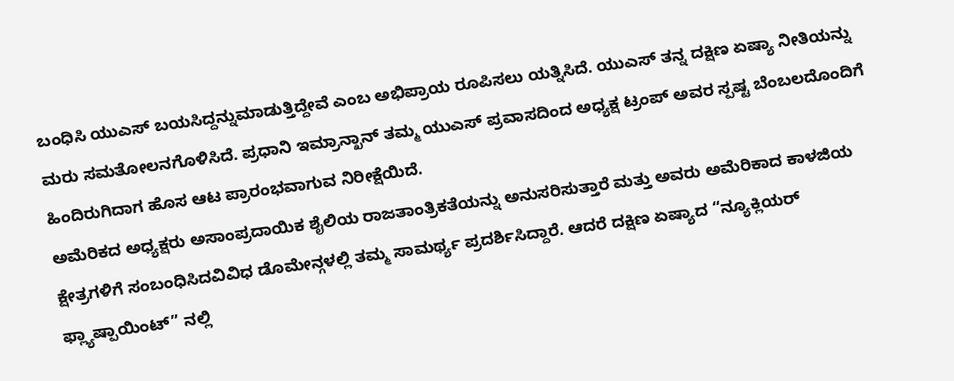ಬಂಧಿಸಿ ಯುಎಸ್ ಬಯಸಿದ್ದನ್ನುಮಾಡುತ್ತಿದ್ದೇವೆ ಎಂಬ ಅಭಿಪ್ರಾಯ ರೂಪಿಸಲು ಯತ್ನಿಸಿದೆ. ಯುಎಸ್ ತನ್ನ ದಕ್ಷಿಣ ಏಷ್ಯಾ ನೀತಿಯನ್ನು ಮರು ಸಮತೋಲನಗೊಳಿಸಿದೆ. ಪ್ರಧಾನಿ ಇಮ್ರಾನ್ಖಾನ್ ತಮ್ಮ ಯುಎಸ್ ಪ್ರವಾಸದಿಂದ ಅಧ್ಯಕ್ಷ ಟ್ರಂಪ್ ಅವರ ಸ್ಪಷ್ಟ ಬೆಂಬಲದೊಂದಿಗೆ ಹಿಂದಿರುಗಿದಾಗ ಹೊಸ ಆಟ ಪ್ರಾರಂಭವಾಗುವ ನಿರೀಕ್ಷೆಯಿದೆ.
ಅಮೆರಿಕದ ಅಧ್ಯಕ್ಷರು ಅಸಾಂಪ್ರದಾಯಿಕ ಶೈಲಿಯ ರಾಜತಾಂತ್ರಿಕತೆಯನ್ನು ಅನುಸರಿಸುತ್ತಾರೆ ಮತ್ತು ಅವರು ಅಮೆರಿಕಾದ ಕಾಳಜಿಯ ಕ್ಷೇತ್ರಗಳಿಗೆ ಸಂಬಂಧಿಸಿದವಿವಿಧ ಡೊಮೇನ್ಗಳಲ್ಲಿ ತಮ್ಮ ಸಾಮರ್ಥ್ಯ ಪ್ರದರ್ಶಿಸಿದ್ದಾರೆ. ಆದರೆ ದಕ್ಷಿಣ ಏಷ್ಯಾದ “ನ್ಯೂಕ್ಲಿಯರ್ ಫ್ಲ್ಯಾಷ್ಪಾಯಿಂಟ್” ನಲ್ಲಿ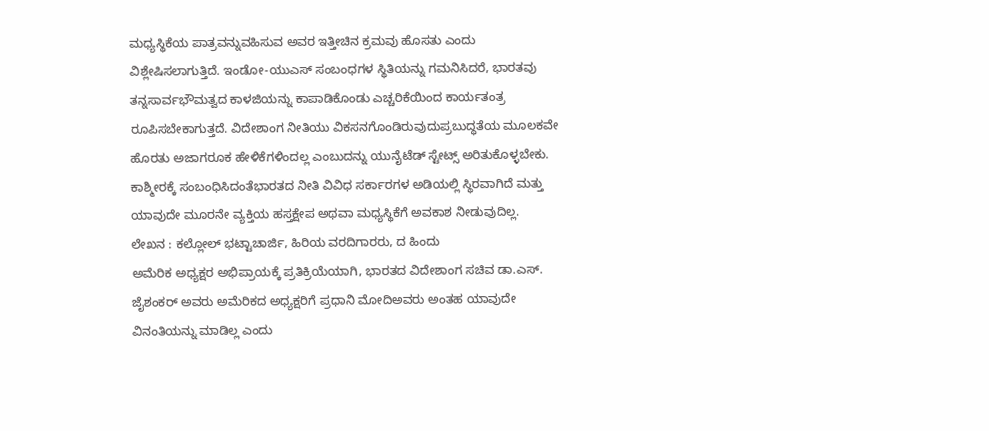ಮಧ್ಯಸ್ಥಿಕೆಯ ಪಾತ್ರವನ್ನುವಹಿಸುವ ಅವರ ಇತ್ತೀಚಿನ ಕ್ರಮವು ಹೊಸತು ಎಂದು ವಿಶ್ಲೇಷಿಸಲಾಗುತ್ತಿದೆ. ಇಂಡೋ-ಯುಎಸ್ ಸಂಬಂಧಗಳ ಸ್ಥಿತಿಯನ್ನು ಗಮನಿಸಿದರೆ, ಭಾರತವು ತನ್ನಸಾರ್ವಭೌಮತ್ವದ ಕಾಳಜಿಯನ್ನು ಕಾಪಾಡಿಕೊಂಡು ಎಚ್ಚರಿಕೆಯಿಂದ ಕಾರ್ಯತಂತ್ರ ರೂಪಿಸಬೇಕಾಗುತ್ತದೆ. ವಿದೇಶಾಂಗ ನೀತಿಯು ವಿಕಸನಗೊಂಡಿರುವುದುಪ್ರಬುದ್ಧತೆಯ ಮೂಲಕವೇ ಹೊರತು ಅಜಾಗರೂಕ ಹೇಳಿಕೆಗಳಿಂದಲ್ಲ ಎಂಬುದನ್ನು ಯುನೈಟೆಡ್ ಸ್ಟೇಟ್ಸ್ ಅರಿತುಕೊಳ್ಳಬೇಕು. ಕಾಶ್ಮೀರಕ್ಕೆ ಸಂಬಂಧಿಸಿದಂತೆಭಾರತದ ನೀತಿ ವಿವಿಧ ಸರ್ಕಾರಗಳ ಅಡಿಯಲ್ಲಿ ಸ್ಥಿರವಾಗಿದೆ ಮತ್ತು ಯಾವುದೇ ಮೂರನೇ ವ್ಯಕ್ತಿಯ ಹಸ್ತಕ್ಷೇಪ ಅಥವಾ ಮಧ್ಯಸ್ಥಿಕೆಗೆ ಅವಕಾಶ ನೀಡುವುದಿಲ್ಲ.
ಲೇಖನ : ಕಲ್ಲೋಲ್ ಭಟ್ಟಾಚಾರ್ಜಿ, ಹಿರಿಯ ವರದಿಗಾರರು, ದ ಹಿಂದು
ಅಮೆರಿಕ ಅಧ್ಯಕ್ಷರ ಅಭಿಪ್ರಾಯಕ್ಕೆ ಪ್ರತಿಕ್ರಿಯೆಯಾಗಿ, ಭಾರತದ ವಿದೇಶಾಂಗ ಸಚಿವ ಡಾ.ಎಸ್. ಜೈಶಂಕರ್ ಅವರು ಅಮೆರಿಕದ ಅಧ್ಯಕ್ಷರಿಗೆ ಪ್ರಧಾನಿ ಮೋದಿಅವರು ಅಂತಹ ಯಾವುದೇ ವಿನಂತಿಯನ್ನು ಮಾಡಿಲ್ಲ ಎಂದು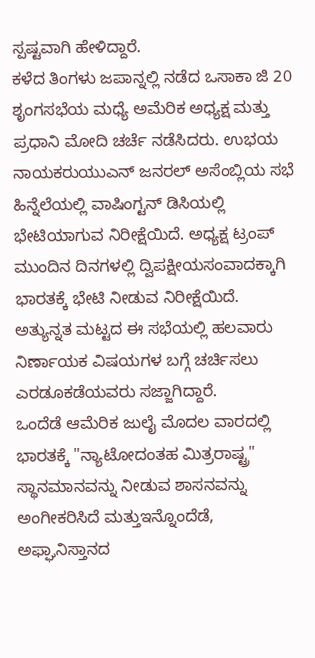ಸ್ಪಷ್ಟವಾಗಿ ಹೇಳಿದ್ದಾರೆ.
ಕಳೆದ ತಿಂಗಳು ಜಪಾನ್ನಲ್ಲಿ ನಡೆದ ಒಸಾಕಾ ಜಿ 20 ಶೃಂಗಸಭೆಯ ಮಧ್ಯೆ ಅಮೆರಿಕ ಅಧ್ಯಕ್ಷ ಮತ್ತು ಪ್ರಧಾನಿ ಮೋದಿ ಚರ್ಚೆ ನಡೆಸಿದರು. ಉಭಯ ನಾಯಕರುಯುಎನ್ ಜನರಲ್ ಅಸೆಂಬ್ಲಿಯ ಸಭೆ ಹಿನ್ನೆಲೆಯಲ್ಲಿ ವಾಷಿಂಗ್ಟನ್ ಡಿಸಿಯಲ್ಲಿ ಭೇಟಿಯಾಗುವ ನಿರೀಕ್ಷೆಯಿದೆ. ಅಧ್ಯಕ್ಷ ಟ್ರಂಪ್ ಮುಂದಿನ ದಿನಗಳಲ್ಲಿ ದ್ವಿಪಕ್ಷೀಯಸಂವಾದಕ್ಕಾಗಿ ಭಾರತಕ್ಕೆ ಭೇಟಿ ನೀಡುವ ನಿರೀಕ್ಷೆಯಿದೆ. ಅತ್ಯುನ್ನತ ಮಟ್ಟದ ಈ ಸಭೆಯಲ್ಲಿ ಹಲವಾರು ನಿರ್ಣಾಯಕ ವಿಷಯಗಳ ಬಗ್ಗೆ ಚರ್ಚಿಸಲು ಎರಡೂಕಡೆಯವರು ಸಜ್ಜಾಗಿದ್ದಾರೆ.
ಒಂದೆಡೆ ಆಮೆರಿಕ ಜುಲೈ ಮೊದಲ ವಾರದಲ್ಲಿ ಭಾರತಕ್ಕೆ "ನ್ಯಾಟೋದಂತಹ ಮಿತ್ರರಾಷ್ಟ್ರ" ಸ್ಥಾನಮಾನವನ್ನು ನೀಡುವ ಶಾಸನವನ್ನು ಅಂಗೀಕರಿಸಿದೆ ಮತ್ತುಇನ್ನೊಂದೆಡೆ, ಅಫ್ಘಾನಿಸ್ತಾನದ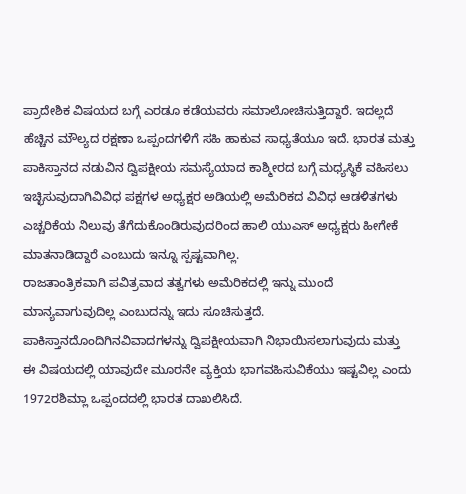ಪ್ರಾದೇಶಿಕ ವಿಷಯದ ಬಗ್ಗೆ ಎರಡೂ ಕಡೆಯವರು ಸಮಾಲೋಚಿಸುತ್ತಿದ್ದಾರೆ. ಇದಲ್ಲದೆ ಹೆಚ್ಚಿನ ಮೌಲ್ಯದ ರಕ್ಷಣಾ ಒಪ್ಪಂದಗಳಿಗೆ ಸಹಿ ಹಾಕುವ ಸಾಧ್ಯತೆಯೂ ಇದೆ. ಭಾರತ ಮತ್ತು ಪಾಕಿಸ್ತಾನದ ನಡುವಿನ ದ್ವಿಪಕ್ಷೀಯ ಸಮಸ್ಯೆಯಾದ ಕಾಶ್ಮೀರದ ಬಗ್ಗೆ ಮಧ್ಯಸ್ಥಿಕೆ ವಹಿಸಲು ಇಚ್ಛಿಸುವುದಾಗಿವಿವಿಧ ಪಕ್ಷಗಳ ಅಧ್ಯಕ್ಷರ ಅಡಿಯಲ್ಲಿ ಅಮೆರಿಕದ ವಿವಿಧ ಆಡಳಿತಗಳು ಎಚ್ಚರಿಕೆಯ ನಿಲುವು ತೆಗೆದುಕೊಂಡಿರುವುದರಿಂದ ಹಾಲಿ ಯುಎಸ್ ಅಧ್ಯಕ್ಷರು ಹೀಗೇಕೆ ಮಾತನಾಡಿದ್ದಾರೆ ಎಂಬುದು ಇನ್ನೂ ಸ್ಪಷ್ಟವಾಗಿಲ್ಲ.
ರಾಜತಾಂತ್ರಿಕವಾಗಿ ಪವಿತ್ರವಾದ ತತ್ವಗಳು ಅಮೆರಿಕದಲ್ಲಿ ಇನ್ನು ಮುಂದೆ ಮಾನ್ಯವಾಗುವುದಿಲ್ಲ ಎಂಬುದನ್ನು ಇದು ಸೂಚಿಸುತ್ತದೆ. ಪಾಕಿಸ್ತಾನದೊಂದಿಗಿನವಿವಾದಗಳನ್ನು ದ್ವಿಪಕ್ಷೀಯವಾಗಿ ನಿಭಾಯಿಸಲಾಗುವುದು ಮತ್ತು ಈ ವಿಷಯದಲ್ಲಿ ಯಾವುದೇ ಮೂರನೇ ವ್ಯಕ್ತಿಯ ಭಾಗವಹಿಸುವಿಕೆಯು ಇಷ್ಟವಿಲ್ಲ ಎಂದು 1972ರಶಿಮ್ಲಾ ಒಪ್ಪಂದದಲ್ಲಿ ಭಾರತ ದಾಖಲಿಸಿದೆ.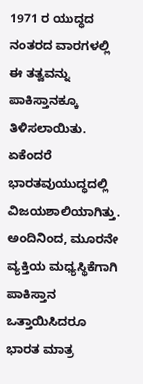1971 ರ ಯುದ್ಧದ ನಂತರದ ವಾರಗಳಲ್ಲಿ ಈ ತತ್ವವನ್ನು ಪಾಕಿಸ್ತಾನಕ್ಕೂ ತಿಳಿಸಲಾಯಿತು. ಏಕೆಂದರೆ ಭಾರತವುಯುದ್ಧದಲ್ಲಿ ವಿಜಯಶಾಲಿಯಾಗಿತ್ತು.
ಅಂದಿನಿಂದ, ಮೂರನೇ ವ್ಯಕ್ತಿಯ ಮಧ್ಯಸ್ಥಿಕೆಗಾಗಿ ಪಾಕಿಸ್ತಾನ ಒತ್ತಾಯಿಸಿದರೂ ಭಾರತ ಮಾತ್ರ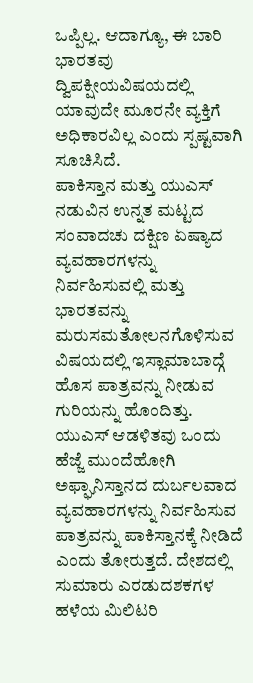ಒಪ್ಪಿಲ್ಲ. ಆದಾಗ್ಯೂ, ಈ ಬಾರಿ ಭಾರತವು ದ್ವಿಪಕ್ಷೀಯವಿಷಯದಲ್ಲಿ ಯಾವುದೇ ಮೂರನೇ ವ್ಯಕ್ತಿಗೆ ಅಧಿಕಾರವಿಲ್ಲ ಎಂದು ಸ್ಪಷ್ಟವಾಗಿ ಸೂಚಿಸಿದೆ.
ಪಾಕಿಸ್ತಾನ ಮತ್ತು ಯುಎಸ್ ನಡುವಿನ ಉನ್ನತ ಮಟ್ಟದ ಸಂವಾದಚು ದಕ್ಷಿಣ ಏಷ್ಯಾದ ವ್ಯವಹಾರಗಳನ್ನು ನಿರ್ವಹಿಸುವಲ್ಲಿ ಮತ್ತು ಭಾರತವನ್ನು ಮರುಸಮತೋಲನಗೊಳಿಸುವ ವಿಷಯದಲ್ಲಿ ಇಸ್ಲಾಮಾಬಾದ್ಗೆ ಹೊಸ ಪಾತ್ರವನ್ನು ನೀಡುವ ಗುರಿಯನ್ನು ಹೊಂದಿತ್ತು. ಯುಎಸ್ ಆಡಳಿತವು ಒಂದು ಹೆಜ್ಜೆ ಮುಂದೆಹೋಗಿ ಅಫ್ಘಾನಿಸ್ತಾನದ ದುರ್ಬಲವಾದ ವ್ಯವಹಾರಗಳನ್ನು ನಿರ್ವಹಿಸುವ ಪಾತ್ರವನ್ನು ಪಾಕಿಸ್ತಾನಕ್ಕೆ ನೀಡಿದೆ ಎಂದು ತೋರುತ್ತದೆ. ದೇಶದಲ್ಲಿ ಸುಮಾರು ಎರಡುದಶಕಗಳ ಹಳೆಯ ಮಿಲಿಟರಿ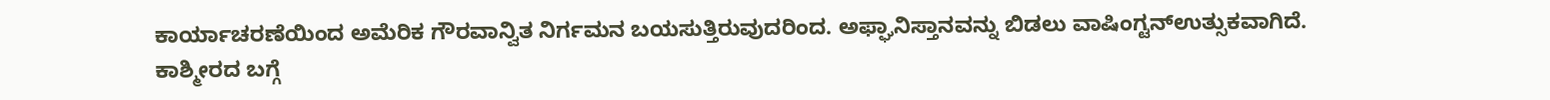ಕಾರ್ಯಾಚರಣೆಯಿಂದ ಅಮೆರಿಕ ಗೌರವಾನ್ವಿತ ನಿರ್ಗಮನ ಬಯಸುತ್ತಿರುವುದರಿಂದ. ಅಫ್ಘಾನಿಸ್ತಾನವನ್ನು ಬಿಡಲು ವಾಷಿಂಗ್ಟನ್ಉತ್ಸುಕವಾಗಿದೆ.
ಕಾಶ್ಮೀರದ ಬಗ್ಗೆ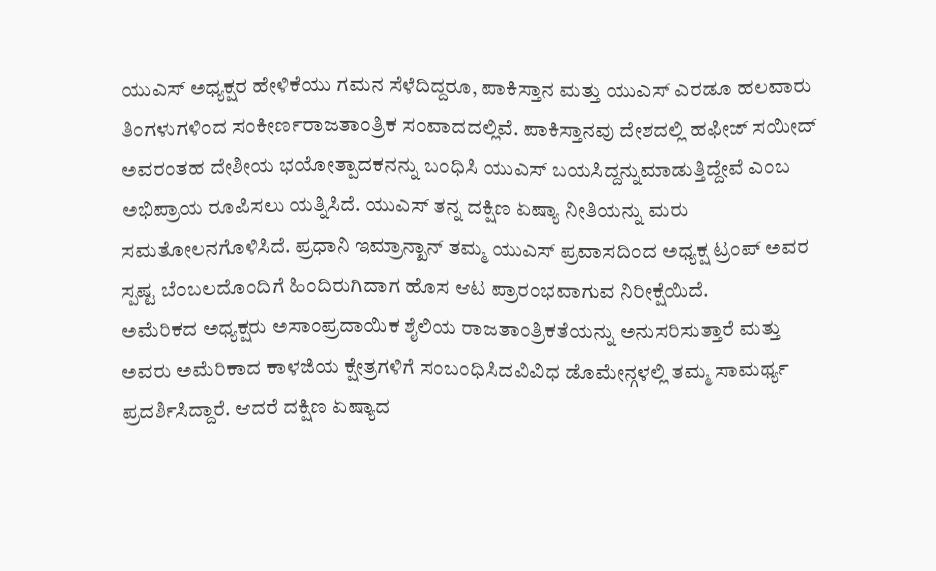ಯುಎಸ್ ಅಧ್ಯಕ್ಷರ ಹೇಳಿಕೆಯು ಗಮನ ಸೆಳೆದಿದ್ದರೂ, ಪಾಕಿಸ್ತಾನ ಮತ್ತು ಯುಎಸ್ ಎರಡೂ ಹಲವಾರು ತಿಂಗಳುಗಳಿಂದ ಸಂಕೀರ್ಣರಾಜತಾಂತ್ರಿಕ ಸಂವಾದದಲ್ಲಿವೆ. ಪಾಕಿಸ್ತಾನವು ದೇಶದಲ್ಲಿ ಹಫೀಜ್ ಸಯೀದ್ ಅವರಂತಹ ದೇಶೀಯ ಭಯೋತ್ಪಾದಕನನ್ನು ಬಂಧಿಸಿ ಯುಎಸ್ ಬಯಸಿದ್ದನ್ನುಮಾಡುತ್ತಿದ್ದೇವೆ ಎಂಬ ಅಭಿಪ್ರಾಯ ರೂಪಿಸಲು ಯತ್ನಿಸಿದೆ. ಯುಎಸ್ ತನ್ನ ದಕ್ಷಿಣ ಏಷ್ಯಾ ನೀತಿಯನ್ನು ಮರು ಸಮತೋಲನಗೊಳಿಸಿದೆ. ಪ್ರಧಾನಿ ಇಮ್ರಾನ್ಖಾನ್ ತಮ್ಮ ಯುಎಸ್ ಪ್ರವಾಸದಿಂದ ಅಧ್ಯಕ್ಷ ಟ್ರಂಪ್ ಅವರ ಸ್ಪಷ್ಟ ಬೆಂಬಲದೊಂದಿಗೆ ಹಿಂದಿರುಗಿದಾಗ ಹೊಸ ಆಟ ಪ್ರಾರಂಭವಾಗುವ ನಿರೀಕ್ಷೆಯಿದೆ.
ಅಮೆರಿಕದ ಅಧ್ಯಕ್ಷರು ಅಸಾಂಪ್ರದಾಯಿಕ ಶೈಲಿಯ ರಾಜತಾಂತ್ರಿಕತೆಯನ್ನು ಅನುಸರಿಸುತ್ತಾರೆ ಮತ್ತು ಅವರು ಅಮೆರಿಕಾದ ಕಾಳಜಿಯ ಕ್ಷೇತ್ರಗಳಿಗೆ ಸಂಬಂಧಿಸಿದವಿವಿಧ ಡೊಮೇನ್ಗಳಲ್ಲಿ ತಮ್ಮ ಸಾಮರ್ಥ್ಯ ಪ್ರದರ್ಶಿಸಿದ್ದಾರೆ. ಆದರೆ ದಕ್ಷಿಣ ಏಷ್ಯಾದ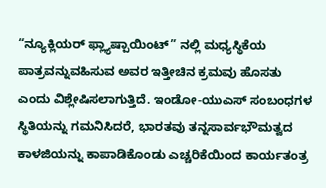“ನ್ಯೂಕ್ಲಿಯರ್ ಫ್ಲ್ಯಾಷ್ಪಾಯಿಂಟ್” ನಲ್ಲಿ ಮಧ್ಯಸ್ಥಿಕೆಯ ಪಾತ್ರವನ್ನುವಹಿಸುವ ಅವರ ಇತ್ತೀಚಿನ ಕ್ರಮವು ಹೊಸತು ಎಂದು ವಿಶ್ಲೇಷಿಸಲಾಗುತ್ತಿದೆ. ಇಂಡೋ-ಯುಎಸ್ ಸಂಬಂಧಗಳ ಸ್ಥಿತಿಯನ್ನು ಗಮನಿಸಿದರೆ, ಭಾರತವು ತನ್ನಸಾರ್ವಭೌಮತ್ವದ ಕಾಳಜಿಯನ್ನು ಕಾಪಾಡಿಕೊಂಡು ಎಚ್ಚರಿಕೆಯಿಂದ ಕಾರ್ಯತಂತ್ರ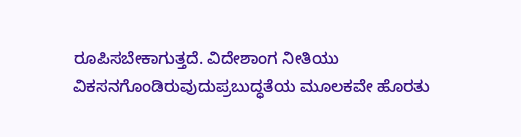ರೂಪಿಸಬೇಕಾಗುತ್ತದೆ. ವಿದೇಶಾಂಗ ನೀತಿಯು ವಿಕಸನಗೊಂಡಿರುವುದುಪ್ರಬುದ್ಧತೆಯ ಮೂಲಕವೇ ಹೊರತು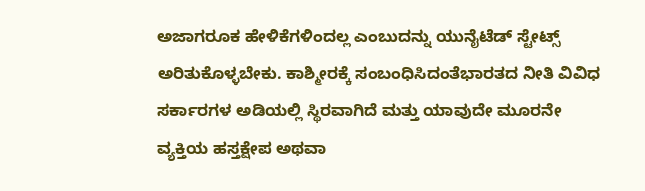ಅಜಾಗರೂಕ ಹೇಳಿಕೆಗಳಿಂದಲ್ಲ ಎಂಬುದನ್ನು ಯುನೈಟೆಡ್ ಸ್ಟೇಟ್ಸ್ ಅರಿತುಕೊಳ್ಳಬೇಕು. ಕಾಶ್ಮೀರಕ್ಕೆ ಸಂಬಂಧಿಸಿದಂತೆಭಾರತದ ನೀತಿ ವಿವಿಧ ಸರ್ಕಾರಗಳ ಅಡಿಯಲ್ಲಿ ಸ್ಥಿರವಾಗಿದೆ ಮತ್ತು ಯಾವುದೇ ಮೂರನೇ ವ್ಯಕ್ತಿಯ ಹಸ್ತಕ್ಷೇಪ ಅಥವಾ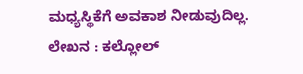ಮಧ್ಯಸ್ಥಿಕೆಗೆ ಅವಕಾಶ ನೀಡುವುದಿಲ್ಲ.
ಲೇಖನ : ಕಲ್ಲೋಲ್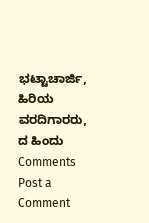ಭಟ್ಟಾಚಾರ್ಜಿ, ಹಿರಿಯ ವರದಿಗಾರರು, ದ ಹಿಂದು
Comments
Post a Comment